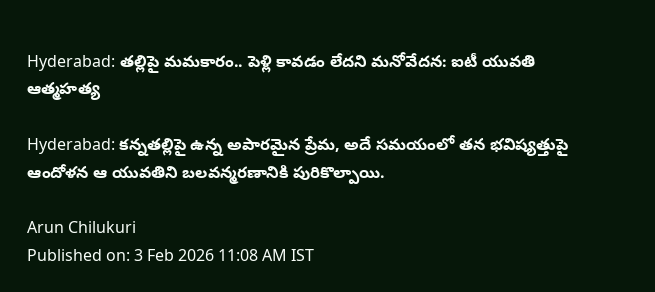Hyderabad: తల్లిపై మమకారం.. పెళ్లి కావడం లేదని మనోవేదన: ఐటీ యువతి ఆత్మహత్య

Hyderabad: కన్నతల్లిపై ఉన్న అపారమైన ప్రేమ, అదే సమయంలో తన భవిష్యత్తుపై ఆందోళన ఆ యువతిని బలవన్మరణానికి పురికొల్పాయి.

Arun Chilukuri
Published on: 3 Feb 2026 11:08 AM IST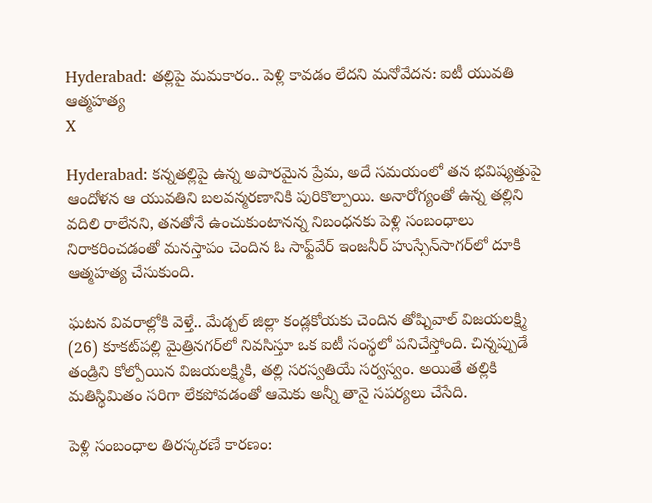Hyderabad: తల్లిపై మమకారం.. పెళ్లి కావడం లేదని మనోవేదన: ఐటీ యువతి ఆత్మహత్య
X

Hyderabad: కన్నతల్లిపై ఉన్న అపారమైన ప్రేమ, అదే సమయంలో తన భవిష్యత్తుపై ఆందోళన ఆ యువతిని బలవన్మరణానికి పురికొల్పాయి. అనారోగ్యంతో ఉన్న తల్లిని వదిలి రాలేనని, తనతోనే ఉంచుకుంటానన్న నిబంధనకు పెళ్లి సంబంధాలు నిరాకరించడంతో మనస్తాపం చెందిన ఓ సాఫ్ట్‌వేర్ ఇంజనీర్ హుస్సేన్‌సాగర్‌లో దూకి ఆత్మహత్య చేసుకుంది.

ఘటన వివరాల్లోకి వెళ్తే.. మేడ్చల్ జిల్లా కండ్లకోయకు చెందిన తోష్నివాల్ విజయలక్ష్మి (26) కూకట్‌పల్లి మైత్రినగర్‌లో నివసిస్తూ ఒక ఐటీ సంస్థలో పనిచేస్తోంది. చిన్నప్పుడే తండ్రిని కోల్పోయిన విజయలక్ష్మికి, తల్లి సరస్వతియే సర్వస్వం. అయితే తల్లికి మతిస్థిమితం సరిగా లేకపోవడంతో ఆమెకు అన్నీ తానై సపర్యలు చేసేది.

పెళ్లి సంబంధాల తిరస్కరణే కారణం: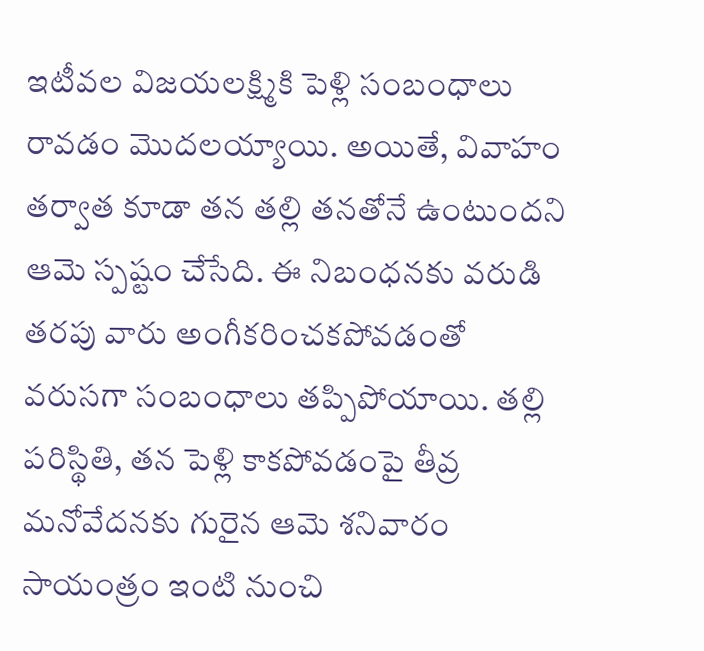ఇటీవల విజయలక్ష్మికి పెళ్లి సంబంధాలు రావడం మొదలయ్యాయి. అయితే, వివాహం తర్వాత కూడా తన తల్లి తనతోనే ఉంటుందని ఆమె స్పష్టం చేసేది. ఈ నిబంధనకు వరుడి తరపు వారు అంగీకరించకపోవడంతో వరుసగా సంబంధాలు తప్పిపోయాయి. తల్లి పరిస్థితి, తన పెళ్లి కాకపోవడంపై తీవ్ర మనోవేదనకు గురైన ఆమె శనివారం సాయంత్రం ఇంటి నుంచి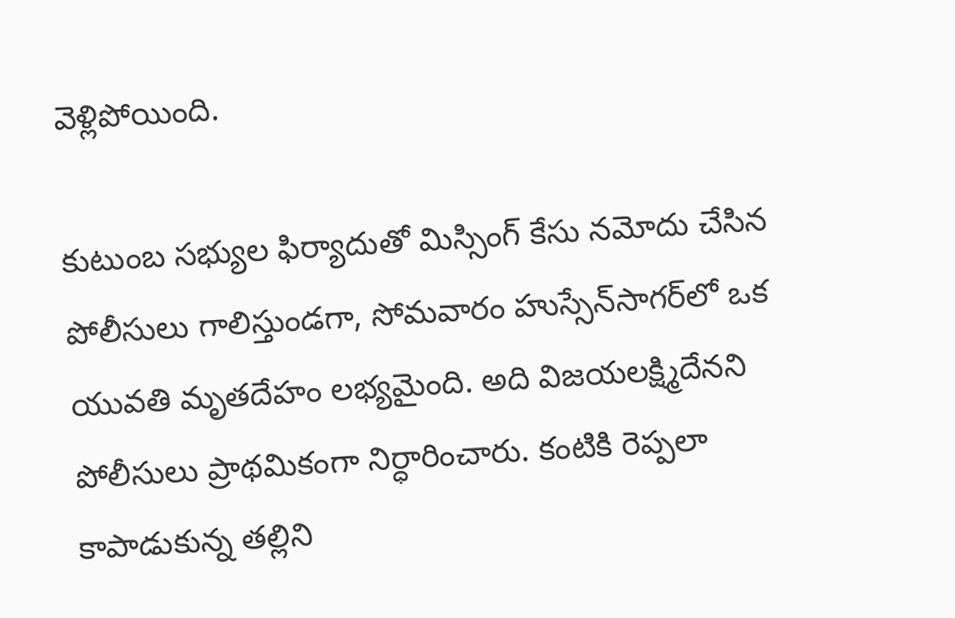వెళ్లిపోయింది.

కుటుంబ సభ్యుల ఫిర్యాదుతో మిస్సింగ్ కేసు నమోదు చేసిన పోలీసులు గాలిస్తుండగా, సోమవారం హుస్సేన్‌సాగర్‌లో ఒక యువతి మృతదేహం లభ్యమైంది. అది విజయలక్ష్మిదేనని పోలీసులు ప్రాథమికంగా నిర్ధారించారు. కంటికి రెప్పలా కాపాడుకున్న తల్లిని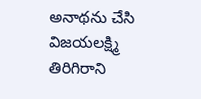అనాథను చేసి విజయలక్ష్మి తిరిగిరాని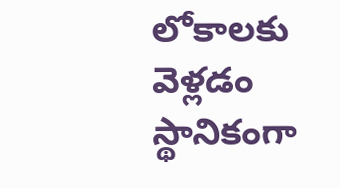లోకాలకు వెళ్లడం స్థానికంగా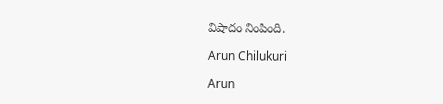విషాదం నింపింది.

Arun Chilukuri

Arun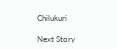Chilukuri

Next Story